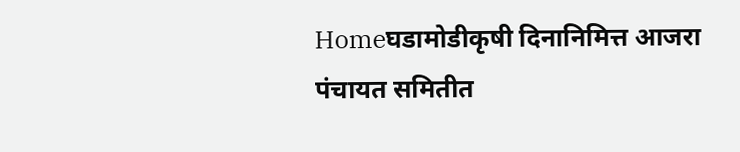Homeघडामोडीकृषी दिनानिमित्त आजरा पंचायत समितीत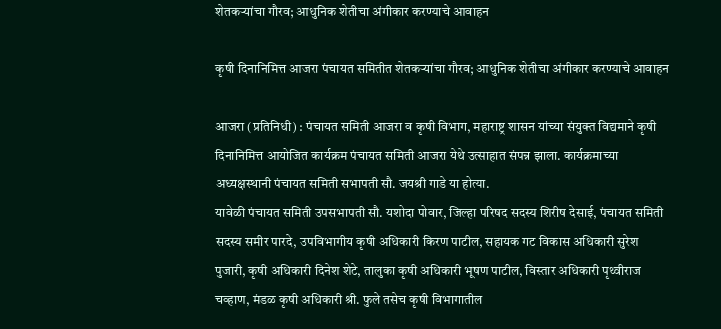शेतकऱ्यांचा गौरव; आधुनिक शेतीचा अंगीकार करण्याचे आवाहन

कृषी दिनानिमित्त आजरा पंचायत समितीत शेतकऱ्यांचा गौरव; आधुनिक शेतीचा अंगीकार करण्याचे आवाहन

आजरा (प्रतिनिधी) : पंचायत समिती आजरा व कृषी विभाग, महाराष्ट्र शासन यांच्या संयुक्त विद्यमाने कृषी दिनानिमित्त आयोजित कार्यक्रम पंचायत समिती आजरा येथे उत्साहात संपन्न झाला. कार्यक्रमाच्या अध्यक्षस्थानी पंचायत समिती सभापती सौ. जयश्री गाडे या होत्या.
यावेळी पंचायत समिती उपसभापती सौ. यशोदा पोवार, जिल्हा परिषद सदस्य शिरीष देसाई, पंचायत समिती सदस्य समीर पारदे, उपविभागीय कृषी अधिकारी किरण पाटील, सहायक गट विकास अधिकारी सुरेश पुजारी, कृषी अधिकारी दिनेश शेटे, तालुका कृषी अधिकारी भूषण पाटील, विस्तार अधिकारी पृथ्वीराज चव्हाण, मंडळ कृषी अधिकारी श्री. फुले तसेच कृषी विभागातील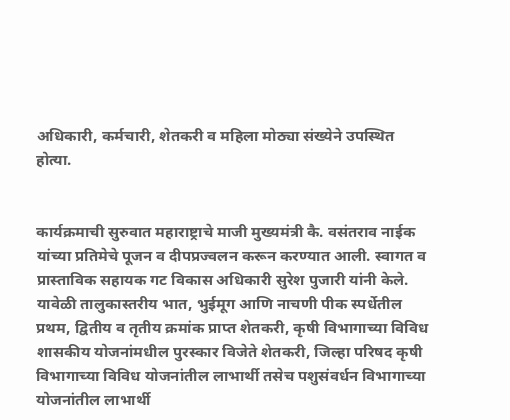अधिकारी, कर्मचारी, शेतकरी व महिला मोठ्या संख्येने उपस्थित होत्या.


कार्यक्रमाची सुरुवात महाराष्ट्राचे माजी मुख्यमंत्री कै. वसंतराव नाईक यांच्या प्रतिमेचे पूजन व दीपप्रज्वलन करून करण्यात आली. स्वागत व प्रास्ताविक सहायक गट विकास अधिकारी सुरेश पुजारी यांनी केले.
यावेळी तालुकास्तरीय भात, भुईमूग आणि नाचणी पीक स्पर्धेतील प्रथम, द्वितीय व तृतीय क्रमांक प्राप्त शेतकरी, कृषी विभागाच्या विविध शासकीय योजनांमधील पुरस्कार विजेते शेतकरी, जिल्हा परिषद कृषी विभागाच्या विविध योजनांतील लाभार्थी तसेच पशुसंवर्धन विभागाच्या योजनांतील लाभार्थी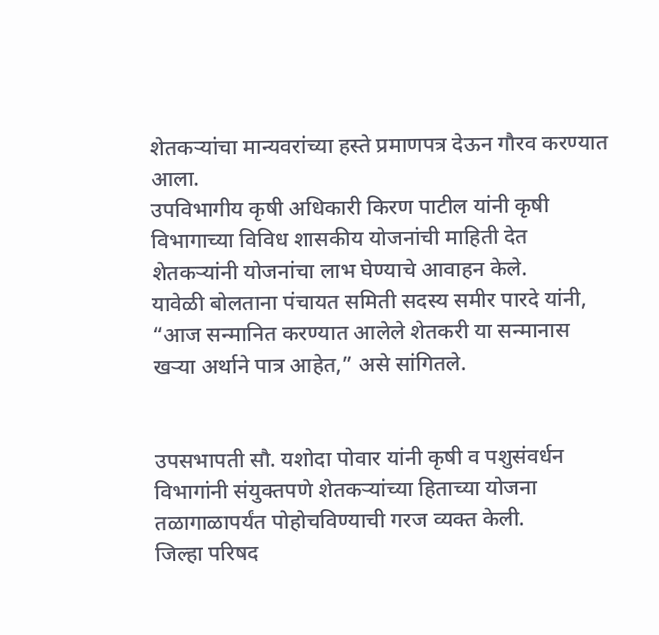शेतकऱ्यांचा मान्यवरांच्या हस्ते प्रमाणपत्र देऊन गौरव करण्यात आला.
उपविभागीय कृषी अधिकारी किरण पाटील यांनी कृषी विभागाच्या विविध शासकीय योजनांची माहिती देत शेतकऱ्यांनी योजनांचा लाभ घेण्याचे आवाहन केले.
यावेळी बोलताना पंचायत समिती सदस्य समीर पारदे यांनी, “आज सन्मानित करण्यात आलेले शेतकरी या सन्मानास खऱ्या अर्थाने पात्र आहेत,” असे सांगितले.


उपसभापती सौ. यशोदा पोवार यांनी कृषी व पशुसंवर्धन विभागांनी संयुक्तपणे शेतकऱ्यांच्या हिताच्या योजना तळागाळापर्यंत पोहोचविण्याची गरज व्यक्त केली.
जिल्हा परिषद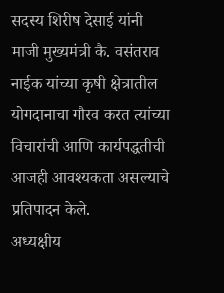सदस्य शिरीष देसाई यांनी माजी मुख्यमंत्री कै. वसंतराव नाईक यांच्या कृषी क्षेत्रातील योगदानाचा गौरव करत त्यांच्या विचारांची आणि कार्यपद्धतीची आजही आवश्यकता असल्याचे प्रतिपादन केले.
अध्यक्षीय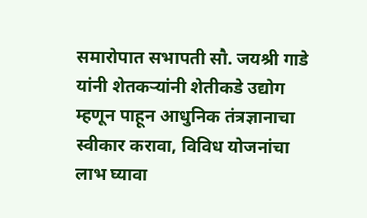समारोपात सभापती सौ. जयश्री गाडे यांनी शेतकऱ्यांनी शेतीकडे उद्योग म्हणून पाहून आधुनिक तंत्रज्ञानाचा स्वीकार करावा, विविध योजनांचा लाभ घ्यावा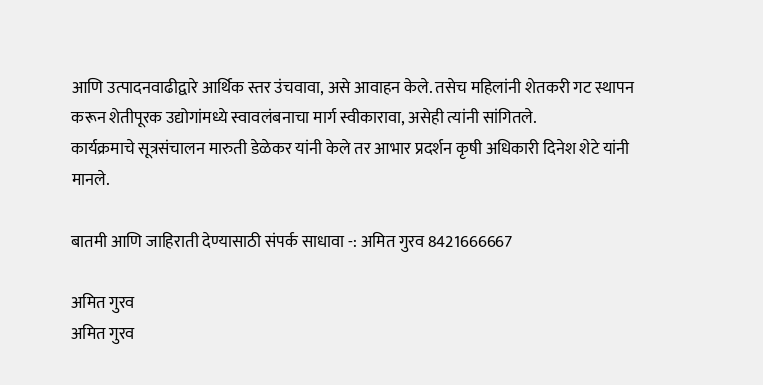आणि उत्पादनवाढीद्वारे आर्थिक स्तर उंचवावा, असे आवाहन केले. तसेच महिलांनी शेतकरी गट स्थापन करून शेतीपूरक उद्योगांमध्ये स्वावलंबनाचा मार्ग स्वीकारावा, असेही त्यांनी सांगितले.
कार्यक्रमाचे सूत्रसंचालन मारुती डेळेकर यांनी केले तर आभार प्रदर्शन कृषी अधिकारी दिनेश शेटे यांनी मानले.

बातमी आणि जाहिराती देण्यासाठी संपर्क साधावा -: अमित गुरव 8421666667

अमित गुरव
अमित गुरव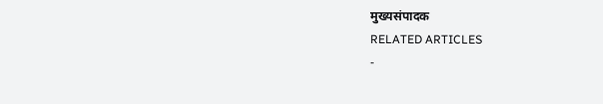मुख्यसंपादक
RELATED ARTICLES
-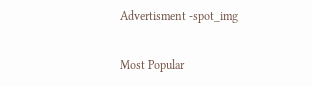Advertisment -spot_img

Most Popular